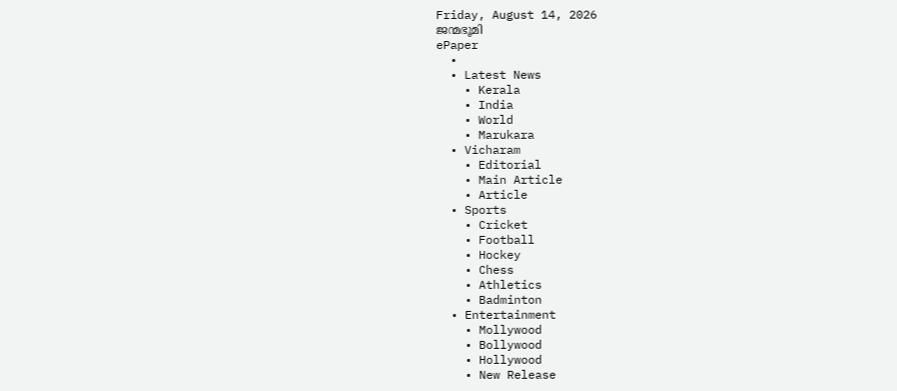Friday, August 14, 2026
ജന്മഭൂമി
ePaper
  •
  • Latest News
    • Kerala
    • India
    • World
    • Marukara
  • Vicharam
    • Editorial
    • Main Article
    • Article
  • Sports
    • Cricket
    • Football
    • Hockey
    • Chess
    • Athletics
    • Badminton
  • Entertainment
    • Mollywood
    • Bollywood
    • Hollywood
    • New Release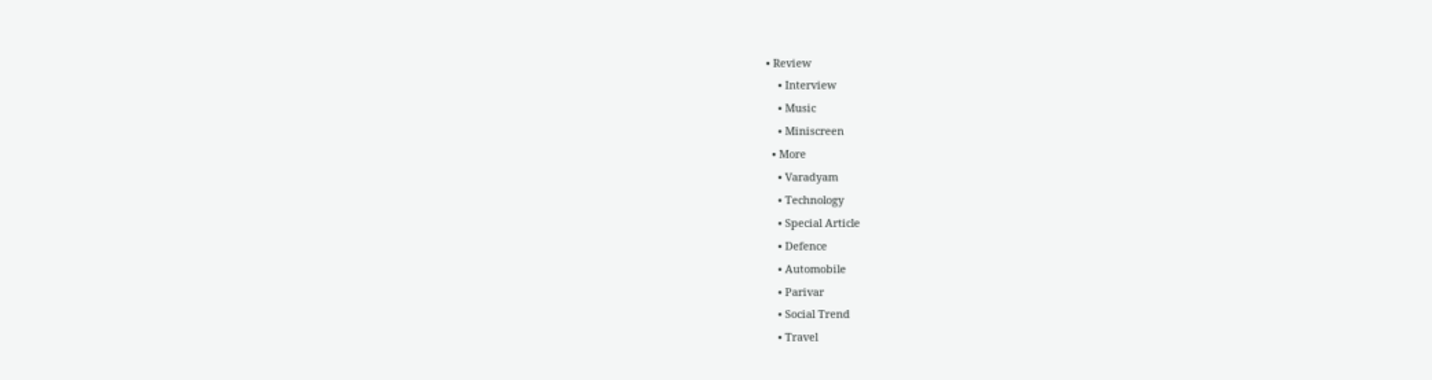• Review
    • Interview
    • Music
    • Miniscreen
  • More
    • Varadyam
    • Technology
    • Special Article
    • Defence
    • Automobile
    • Parivar
    • Social Trend
    • Travel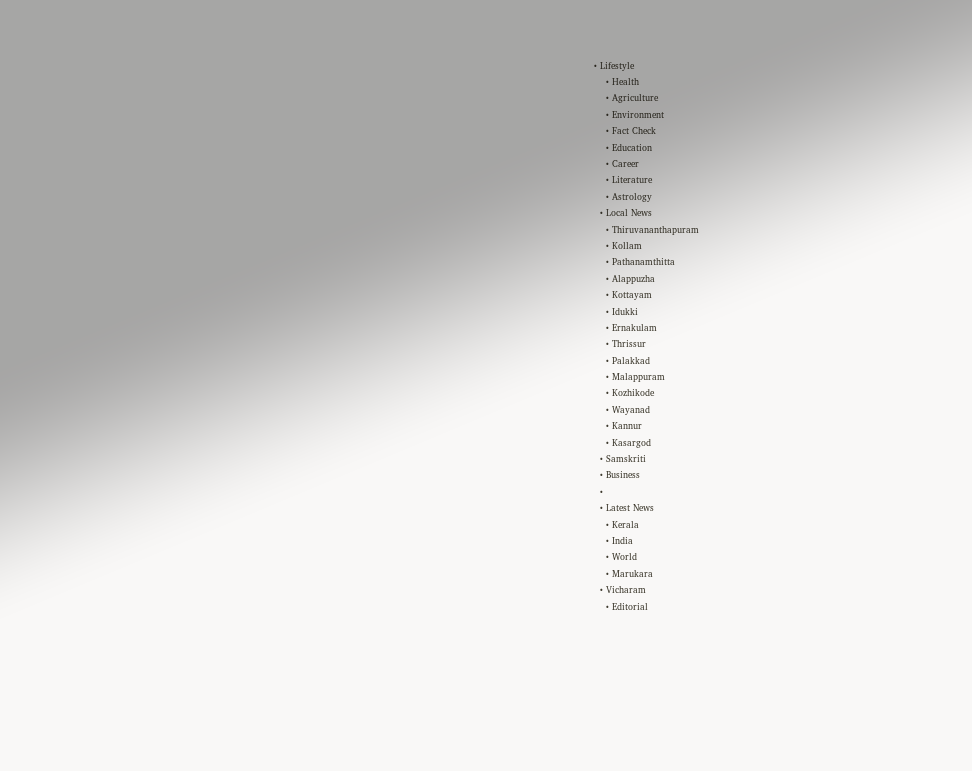• Lifestyle
    • Health
    • Agriculture
    • Environment
    • Fact Check
    • Education
    • Career
    • Literature
    • Astrology
  • Local News
    • Thiruvananthapuram
    • Kollam
    • Pathanamthitta
    • Alappuzha
    • Kottayam
    • Idukki
    • Ernakulam
    • Thrissur
    • Palakkad
    • Malappuram
    • Kozhikode
    • Wayanad
    • Kannur
    • Kasargod
  • Samskriti
  • Business
  •
  • Latest News
    • Kerala
    • India
    • World
    • Marukara
  • Vicharam
    • Editorial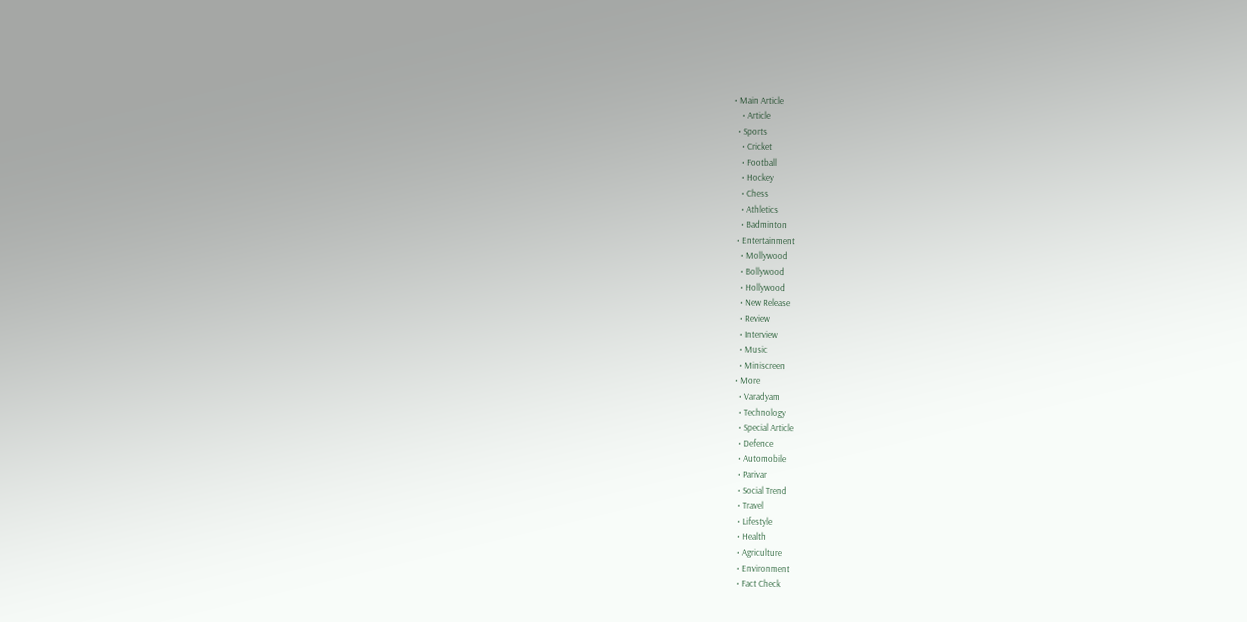• Main Article
    • Article
  • Sports
    • Cricket
    • Football
    • Hockey
    • Chess
    • Athletics
    • Badminton
  • Entertainment
    • Mollywood
    • Bollywood
    • Hollywood
    • New Release
    • Review
    • Interview
    • Music
    • Miniscreen
  • More
    • Varadyam
    • Technology
    • Special Article
    • Defence
    • Automobile
    • Parivar
    • Social Trend
    • Travel
    • Lifestyle
    • Health
    • Agriculture
    • Environment
    • Fact Check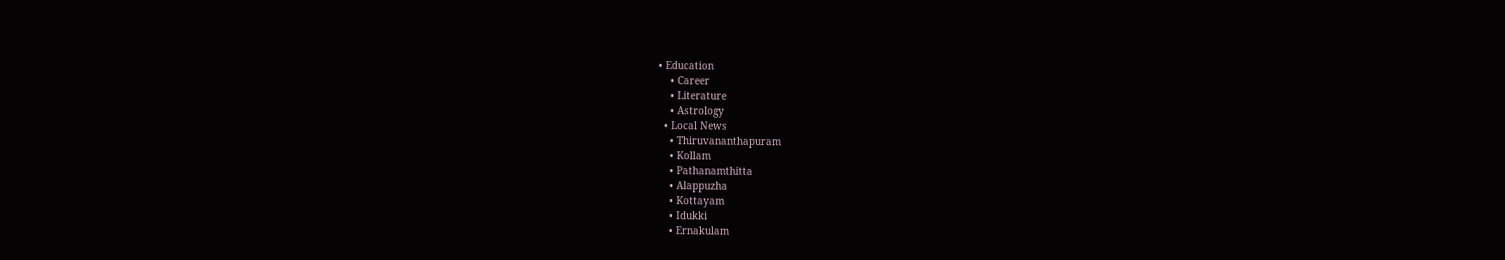• Education
    • Career
    • Literature
    • Astrology
  • Local News
    • Thiruvananthapuram
    • Kollam
    • Pathanamthitta
    • Alappuzha
    • Kottayam
    • Idukki
    • Ernakulam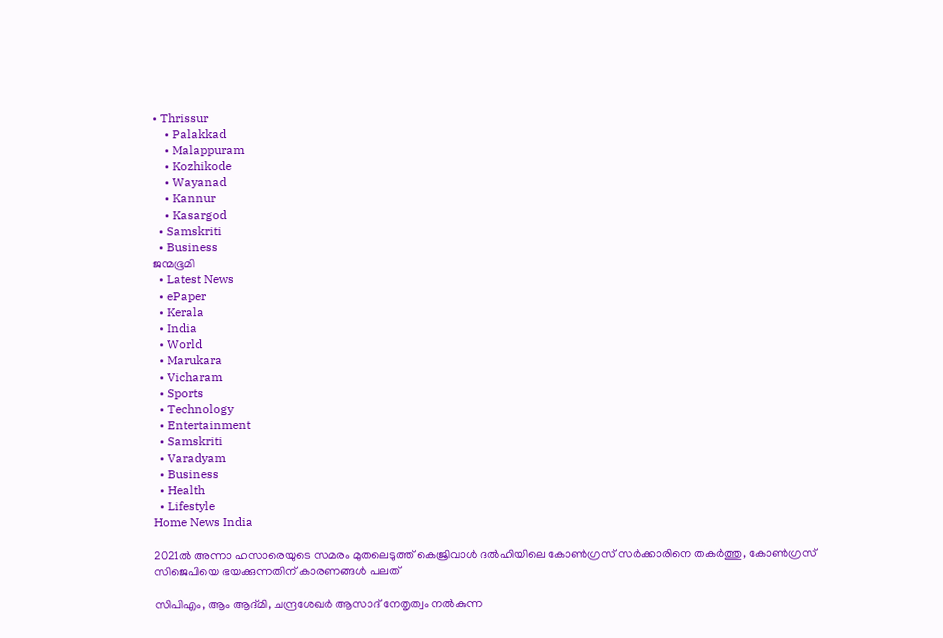• Thrissur
    • Palakkad
    • Malappuram
    • Kozhikode
    • Wayanad
    • Kannur
    • Kasargod
  • Samskriti
  • Business
ജന്മഭൂമി
  • Latest News
  • ePaper
  • Kerala
  • India
  • World
  • Marukara
  • Vicharam
  • Sports
  • Technology
  • Entertainment
  • Samskriti
  • Varadyam
  • Business
  • Health
  • Lifestyle
Home News India

2021ല്‍ അന്നാ ഹസാരെയുടെ സമരം മുതലെടുത്ത് കെജ്രിവാള്‍ ദല്‍ഹിയിലെ കോണ്‍ഗ്രസ് സര്‍ക്കാരിനെ തകര്‍ത്തു, കോണ്‍ഗ്രസ് സിജെപിയെ ഭയക്കുന്നതിന് കാരണങ്ങള്‍ പലത്

സിപിഎം, ആം ആദ്മി, ചന്ദ്രശേഖര്‍ ആസാദ് നേതൃത്വം നല്‍കുന്ന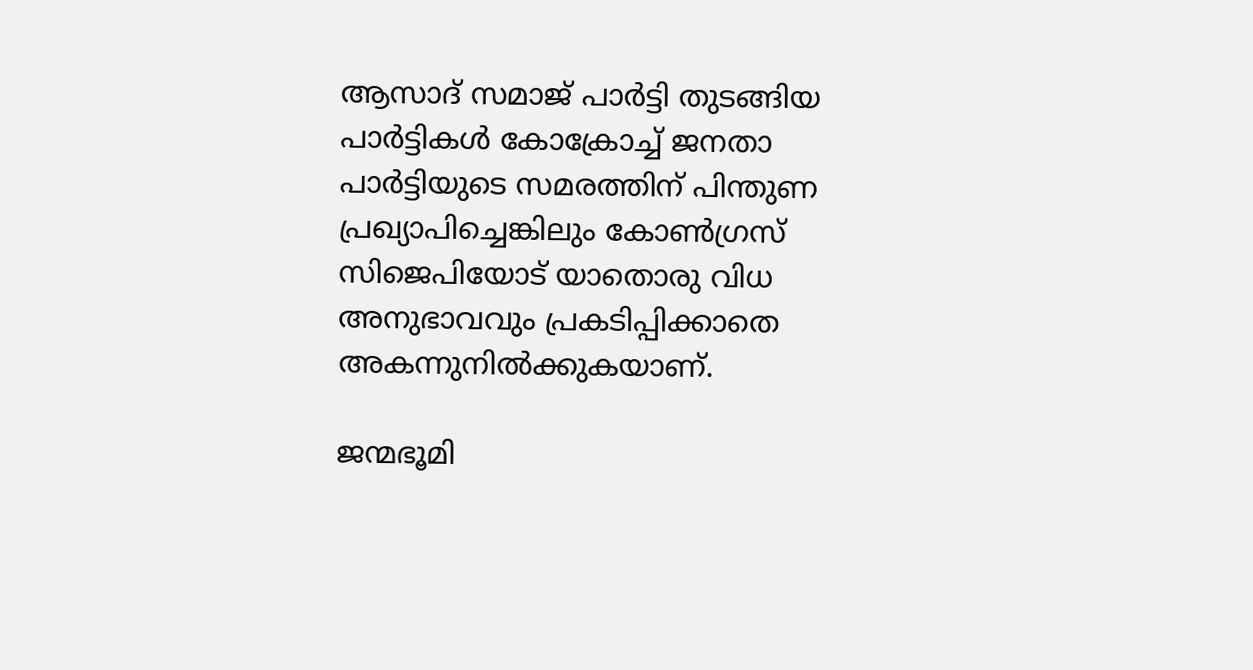ആസാദ് സമാജ് പാര്‍ട്ടി തുടങ്ങിയ പാര്‍ട്ടികള്‍ കോക്രോച്ച് ജനതാ പാര്‍ട്ടിയുടെ സമരത്തിന് പിന്തുണ പ്രഖ്യാപിച്ചെങ്കിലും കോണ്‍ഗ്രസ് സിജെപിയോട് യാതൊരു വിധ അനുഭാവവും പ്രകടിപ്പിക്കാതെ അകന്നുനില്‍ക്കുകയാണ്.

ജന്മഭൂമി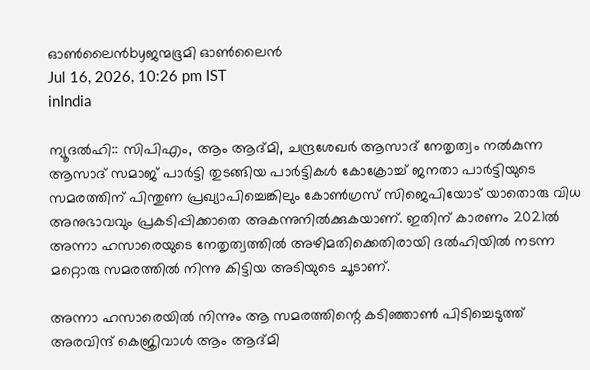ഓണ്‍ലൈന്‍byജന്മഭൂമി ഓണ്‍ലൈന്‍
Jul 16, 2026, 10:26 pm IST
inIndia

ന്യൂദല്‍ഹി:: സിപിഎം, ആം ആദ്മി, ചന്ദ്രശേഖര്‍ ആസാദ് നേതൃത്വം നല്‍കുന്ന ആസാദ് സമാജ് പാര്‍ട്ടി തുടങ്ങിയ പാര്‍ട്ടികള്‍ കോക്രോച്ച് ജനതാ പാര്‍ട്ടിയുടെ സമരത്തിന് പിന്തുണ പ്രഖ്യാപിച്ചെങ്കിലും കോണ്‍ഗ്രസ് സിജെപിയോട് യാതൊരു വിധ അനുഭാവവും പ്രകടിപ്പിക്കാതെ അകന്നുനില്‍ക്കുകയാണ്. ഇതിന് കാരണം 2021ല്‍ അന്നാ ഹസാരെയുടെ നേതൃത്വത്തില്‍ അഴിമതിക്കെതിരായി ദല്‍ഹിയില്‍ നടന്ന മറ്റൊരു സമരത്തില്‍ നിന്നു കിട്ടിയ അടിയുടെ ചൂടാണ്.

അന്നാ ഹസാരെയില്‍ നിന്നും ആ സമരത്തിന്റെ കടിഞ്ഞാണ്‍ പിടിച്ചെടുത്ത് അരവിന്ദ് കെജ്രിവാള്‍ ആം ആദ്മി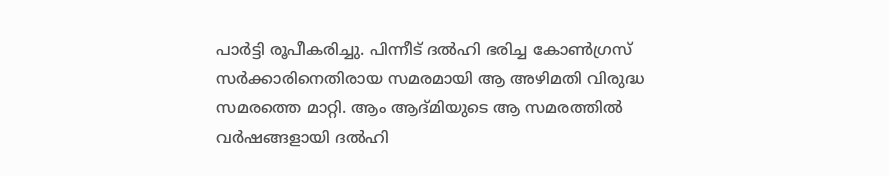പാര്‍ട്ടി രൂപീകരിച്ചു. പിന്നീട് ദല്‍ഹി ഭരിച്ച കോണ്‍ഗ്രസ് സര്‍ക്കാരിനെതിരായ സമരമായി ആ അഴിമതി വിരുദ്ധ സമരത്തെ മാറ്റി. ആം ആദ്മിയുടെ ആ സമരത്തില്‍ വര്‍ഷങ്ങളായി ദല്‍ഹി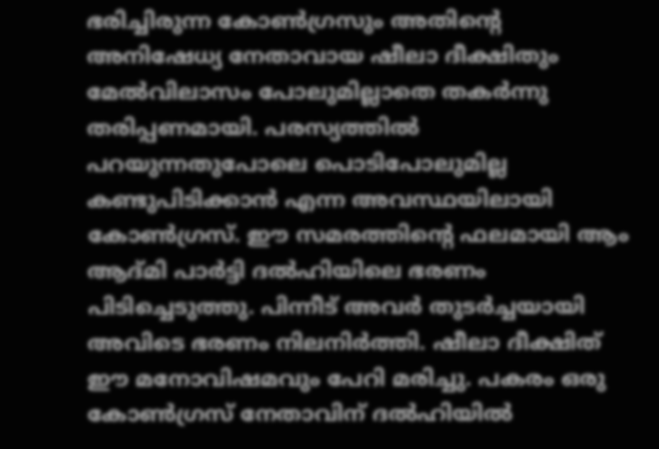ഭരിച്ചിരുന്ന കോണ്‍ഗ്രസും അതിന്റെ അനിഷേധ്യ നേതാവായ ഷീലാ ദീക്ഷിതും മേല്‍വിലാസം പോലുമില്ലാതെ തകര്‍ന്നു തരിപ്പണമായി. പരസ്യത്തില്‍ പറയുന്നതുപോലെ പൊടിപോലുമില്ല കണ്ടുപിടിക്കാന്‍ എന്ന അവസ്ഥയിലായി കോണ്‍ഗ്രസ്. ഈ സമരത്തിന്റെ ഫലമായി ആം ആദ്മി പാര്‍ട്ടി ദല്‍ഹിയിലെ ഭരണം പിടിച്ചെടുത്തു. പിന്നീട് അവര്‍ തുടര്‍ച്ചയായി അവിടെ ഭരണം നിലനിര്‍ത്തി. ഷീലാ ദീക്ഷിത് ഈ മനോവിഷമവും പേറി മരിച്ചു. പകരം ഒരു കോണ്‍ഗ്രസ് നേതാവിന് ദല്‍ഹിയില്‍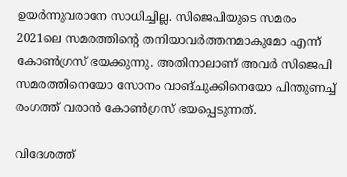ഉയര്‍ന്നുവരാനേ സാധിച്ചില്ല. സിജെപിയുടെ സമരം 2021ലെ സമരത്തിന്റെ തനിയാവര്‍ത്തനമാകുമോ എന്ന് കോണ്‍ഗ്രസ് ഭയക്കുന്നു. അതിനാലാണ് അവര്‍ സിജെപി സമരത്തിനെയോ സോനം വാങ്ചുക്കിനെയോ പിന്തുണച്ച് രംഗത്ത് വരാന്‍ കോണ്‍ഗ്രസ് ഭയപ്പെടുന്നത്.

വിദേശത്ത്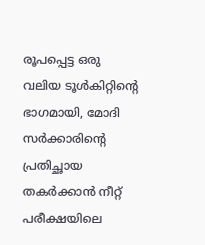രൂപപ്പെട്ട ഒരു വലിയ ടൂള്‍കിറ്റിന്റെ ഭാഗമായി, മോദി സര്‍ക്കാരിന്റെ പ്രതിച്ഛായ തകര്‍ക്കാന്‍ നീറ്റ് പരീക്ഷയിലെ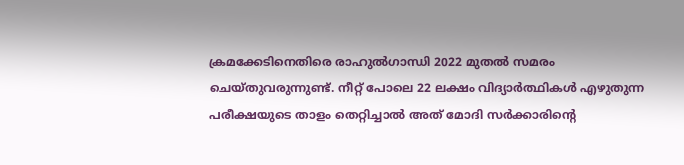ക്രമക്കേടിനെതിരെ രാഹുല്‍ഗാന്ധി 2022 മുതല്‍ സമരം ചെയ്തുവരുന്നുണ്ട്. നീറ്റ് പോലെ 22 ലക്ഷം വിദ്യാര്‍ത്ഥികള്‍ എഴുതുന്ന പരീക്ഷയുടെ താളം തെറ്റിച്ചാല്‍ അത് മോദി സര്‍ക്കാരിന്റെ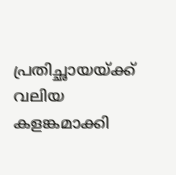പ്രതിച്ഛായയ്‌ക്ക് വലിയ കളങ്കമാക്കി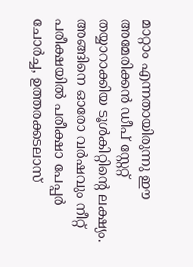മാറ്റാം എന്നതായിരുന്നു ഈ അമേരിക്കന്‍ ഡീപ് സ്റ്റേറ്റ് തയ്യാറാക്കിയ ടൂള്‍കിറ്റിന്റെ ലക്ഷ്യം. അങ്ങിനെ ഓരോ വര്‍ഷവും നീറ്റ് പരീക്ഷയില്‍ പരീക്ഷാ പേപ്പര്‍ ചോര്‍ച്ച, ഉത്തരക്കടലാസ്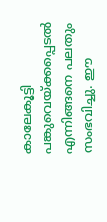കാലേകൂട്ടി പങ്കുവെയ്‌ക്കപ്പെടല്‍ എന്നിങ്ങനെ പലതും സംഭവിച്ചു. ഈ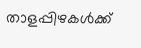താളപ്പിഴകള്‍ക്ക്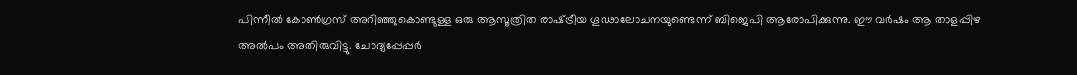പിന്നീല്‍ കോണ്‍ഗ്രസ് അറിഞ്ഞുകൊണ്ടുള്ള ഒരു ആസൂത്രിത രാഷ്‌ട്രീയ ഗൂഢാലോചനയുണ്ടെന്ന് ബിജെപി ആരോപിക്കുന്നു. ഈ വര്‍ഷം ആ താളപ്പിഴ അല്‍പം അതിരുവിട്ടു. ചോദ്യപ്പേപ്പര്‍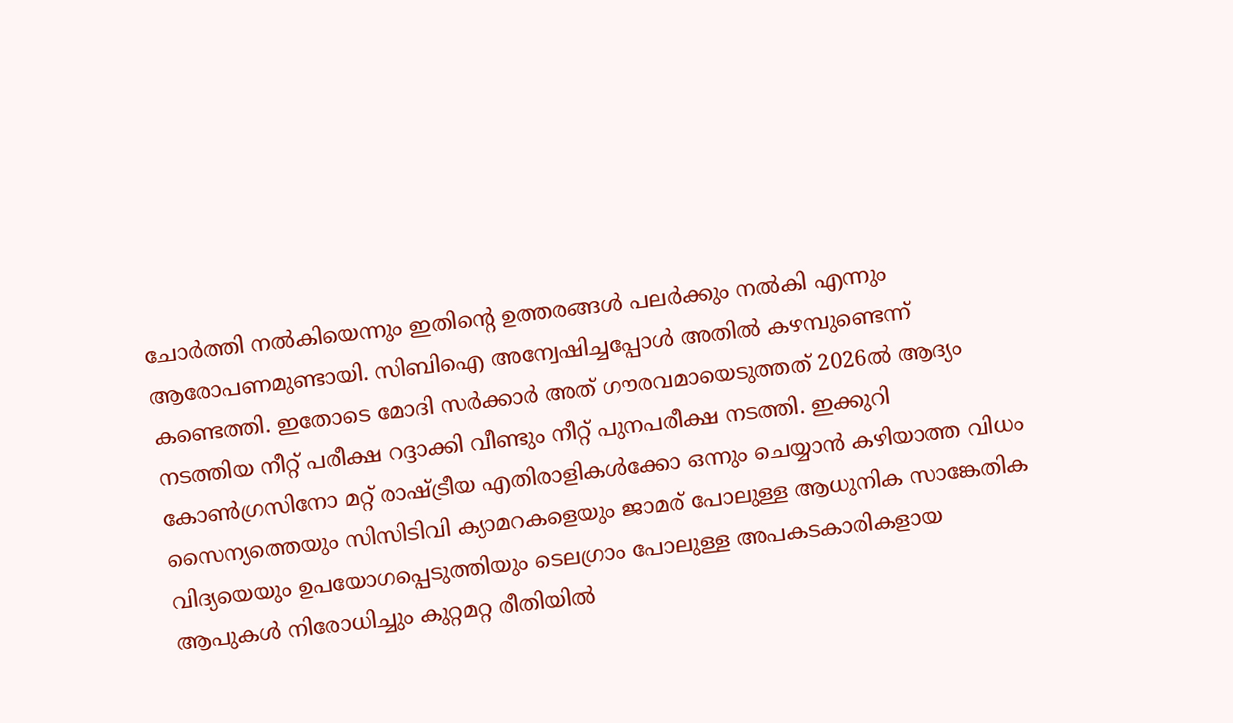ചോര്‍ത്തി നല്‍കിയെന്നും ഇതിന്റെ ഉത്തരങ്ങള്‍ പലര്‍ക്കും നല്‍കി എന്നും ആരോപണമുണ്ടായി. സിബിഐ അന്വേഷിച്ചപ്പോള്‍ അതില്‍ കഴമ്പുണ്ടെന്ന് കണ്ടെത്തി. ഇതോടെ മോദി സര്‍ക്കാര്‍ അത് ഗൗരവമായെടുത്തത് 2026ല്‍ ആദ്യം നടത്തിയ നീറ്റ് പരീക്ഷ റദ്ദാക്കി വീണ്ടും നീറ്റ് പുനപരീക്ഷ നടത്തി. ഇക്കുറി കോണ്‍ഗ്രസിനോ മറ്റ് രാഷ്‌ട്രീയ എതിരാളികള്‍ക്കോ ഒന്നും ചെയ്യാന്‍ കഴിയാത്ത വിധം സൈന്യത്തെയും സിസിടിവി ക്യാമറകളെയും ജാമര‍് പോലുള്ള ആധുനിക സാങ്കേതിക വിദ്യയെയും ഉപയോഗപ്പെടുത്തിയും ടെലഗ്രാം പോലുള്ള അപകടകാരികളായ ആപുകള്‍ നിരോധിച്ചും കുറ്റമറ്റ രീതിയില്‍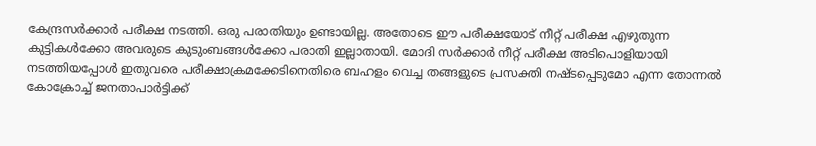കേന്ദ്രസര്‍ക്കാര്‍ പരീക്ഷ നടത്തി. ഒരു പരാതിയും ഉണ്ടായില്ല. അതോടെ ഈ പരീക്ഷയോട് നീറ്റ് പരീക്ഷ എഴുതുന്ന കുട്ടികള്‍ക്കോ അവരുടെ കുടുംബങ്ങള്‍ക്കോ പരാതി ഇല്ലാതായി. മോദി സര്‍ക്കാര്‍ നീറ്റ് പരീക്ഷ അടിപൊളിയായി നടത്തിയപ്പോള്‍ ഇതുവരെ പരീക്ഷാക്രമക്കേടിനെതിരെ ബഹളം വെച്ച തങ്ങളുടെ പ്രസക്തി നഷ്ടപ്പെടുമോ എന്ന തോന്നല്‍ കോക്രോച്ച് ജനതാപാര്‍ട്ടിക്ക്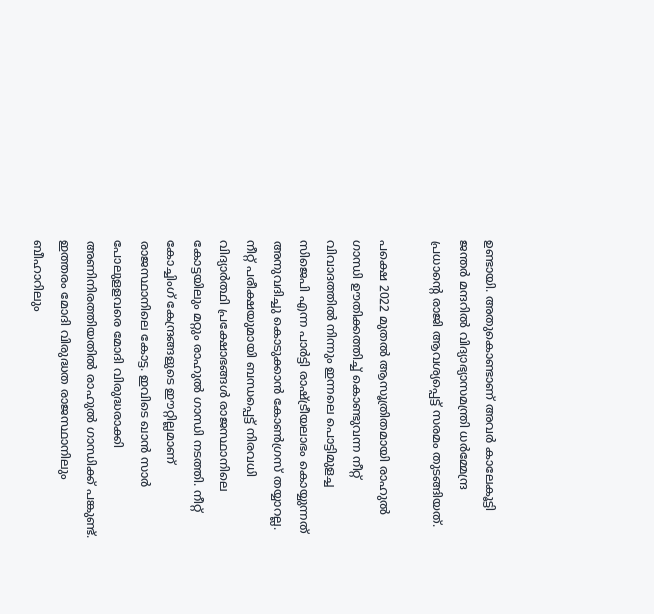ഉണ്ടായി. അതുകൊണ്ടാണ് അവര്‍ കാലേകൂട്ടി ജന്തര്‍ മന്ദറില്‍ വിദ്യാഭ്യാസമന്ത്രി ധര്‍മ്മേന്ദ്ര പ്രധാന്റെ രാജി ആവശ്യപ്പെട്ട് സരമം തുടങ്ങിയത്.

പക്ഷെ 2022 മുതല്‍ ആസൂത്രിതമായി രാഹുല്‍ ഗാന്ധി ഊതിക്കത്തിച്ച് കൊണ്ടുവന്ന നീറ്റ് വിവാദത്തില്‍ നിന്നും ഇന്നലെ പൊട്ടിമുളച്ച സിജെപി എന്ന പാര്‍ട്ടി രാഷ്‌ട്രീയലാഭം കൊയ്യുന്നത് അനുവദിച്ചു കൊടുക്കാന്‍ കോണ്‍ഗ്രസ് തയ്യാറല്ല. നീറ്റ് പരീക്ഷയുമായി ബന്ധപ്പെട്ട് നിരവധി വിദ്യാര്‍ത്ഥി പ്രക്ഷോഭങ്ങള്‍ രാജസ്ഥാനിലെ കോട്ടയിലും മറ്റും രാഹുല്‍ ഗാന്ധി നടത്തി. നീറ്റ് കോച്ചിംഗ് കേന്ദ്രങ്ങളുടെ ഈറ്റില്ലമാണ് രാജസ്ഥാനിലെ കോട്ട. ഇവിടെ ഖാന്‍ സാര്‍ പോലുളളവരെ മോദി വിരുദ്ധരാക്കി അണിനിരത്തിയതില്‍ രാഹുല്‍ ഗാന്ധിക്ക് പങ്കുണ്ട്. ഇത്തരം മോദി വിരുദ്ധത രാജസ്ഥാനിലും ബീഹാറിലും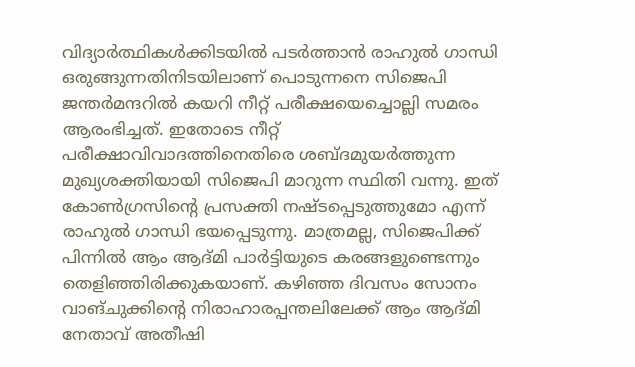വിദ്യാര്‍ത്ഥികള്‍ക്കിടയില്‍ പടര്‍ത്താന്‍ രാഹുല്‍ ഗാന്ധി ഒരുങ്ങുന്നതിനിടയിലാണ് പൊടുന്നനെ സിജെപി ജന്തര്‍മന്ദറില്‍ കയറി നീറ്റ് പരീക്ഷയെച്ചൊല്ലി സമരം ആരംഭിച്ചത്. ഇതോടെ നീറ്റ് പരീക്ഷാവിവാദത്തിനെതിരെ ശബ്ദമുയര്‍ത്തുന്ന മുഖ്യശക്തിയായി സിജെപി മാറുന്ന സ്ഥിതി വന്നു. ഇത് കോണ്‍ഗ്രസിന്റെ പ്രസക്തി നഷ്ടപ്പെടുത്തുമോ എന്ന് രാഹുല്‍ ഗാന്ധി ഭയപ്പെടുന്നു. മാത്രമല്ല, സിജെപിക്ക് പിന്നില്‍ ആം ആദ്മി പാര്‍ട്ടിയുടെ കരങ്ങളുണ്ടെന്നും തെളിഞ്ഞിരിക്കുകയാണ്. കഴിഞ്ഞ ദിവസം സോനം വാങ്ചുക്കിന്റെ നിരാഹാരപ്പന്തലിലേക്ക് ആം ആദ്മി നേതാവ് അതീഷി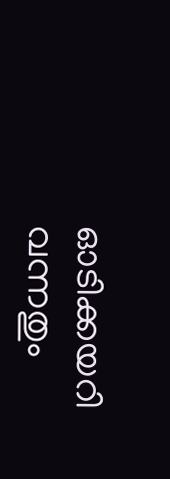ഓടിക്കയറി വന്നതും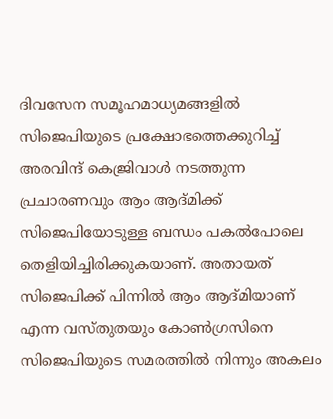ദിവസേന സമൂഹമാധ്യമങ്ങളില്‍ സിജെപിയുടെ പ്രക്ഷോഭത്തെക്കുറിച്ച് അരവിന്ദ് കെജ്രിവാള്‍ നടത്തുന്ന പ്രചാരണവും ആം ആദ്മിക്ക് സിജെപിയോടുള്ള ബന്ധം പകല്‍പോലെ തെളിയിച്ചിരിക്കുകയാണ്. അതായത് സിജെപിക്ക് പിന്നില്‍ ആം ആദ്മിയാണ് എന്ന വസ്തുതയും കോണ്‍ഗ്രസിനെ സിജെപിയുടെ സമരത്തില്‍ നിന്നും അകലം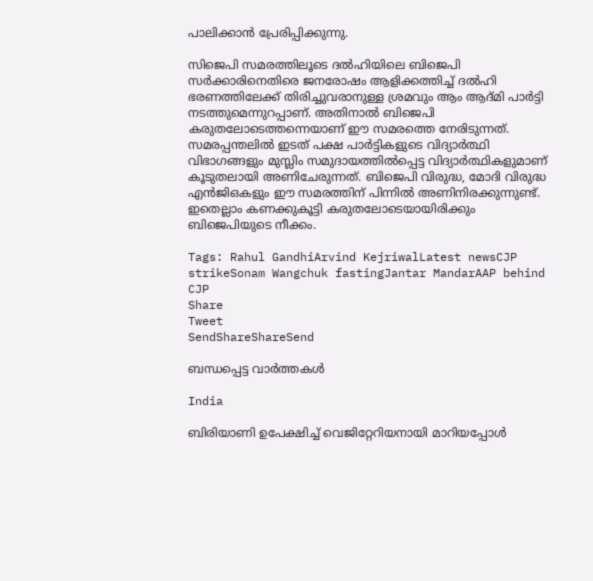പാലിക്കാന്‍ പ്രേരിപ്പിക്കുന്നു.

സിജെപി സമരത്തിലൂടെ ദല്‍ഹിയിലെ ബിജെപി സര്‍ക്കാരിനെതിരെ ജനരോഷം ആളിക്കത്തിച്ച് ദല്‍ഹി ഭരണത്തിലേക്ക് തിരിച്ചുവരാനുള്ള ശ്രമവും ആം ആദ്മി പാര്‍ട്ടി നടത്തുമെന്നുറപ്പാണ്. അതിനാല്‍ ബിജെപി കരുതലോടെത്തന്നെയാണ് ഈ സമരത്തെ നേരിടുന്നത്. സമരപ്പന്തലില്‍ ഇടത് പക്ഷ പാര്‍ട്ടികളുടെ വിദ്യാര്‍ത്ഥി വിഭാഗങ്ങളും മുസ്ലിം സമുദായത്തില്‍പ്പെട്ട വിദ്യാര്‍ത്ഥികളുമാണ് കൂടുതലായി അണിചേരുന്നത്. ബിജെപി വിരുദ്ധ, മോദി വിരുദ്ധ എന്‍ജിഒകളും ഈ സമരത്തിന് പിന്നില്‍ അണിനിരക്കുന്നുണ്ട്. ഇതെല്ലാം കണക്കുകൂട്ടി കരുതലോടെയായിരിക്കും ബിജെപിയുടെ നീക്കം.

Tags: Rahul GandhiArvind KejriwalLatest newsCJP strikeSonam Wangchuk fastingJantar MandarAAP behind CJP
Share
Tweet
SendShareShareSend

ബന്ധപ്പെട്ട വാര്‍ത്തകള്‍

India

ബിരിയാണി ഉപേക്ഷിച്ച്‌ വെജിറ്റേറിയനായി മാറിയപ്പോള്‍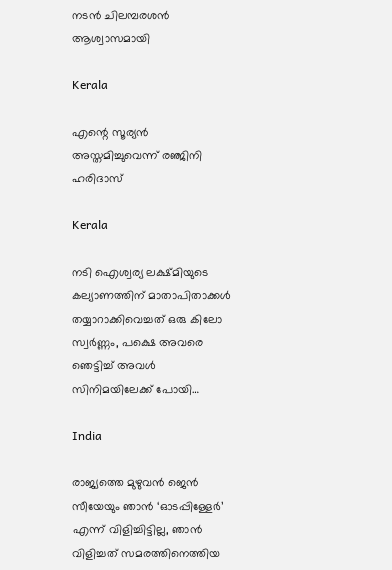നടന്‍ ചിലമ്പരശൻ ആശ്വാസമായി

Kerala

എന്റെ സൂര്യന്‍ അസ്തമിച്ചുവെന്ന് രഞ്ജിനി ഹരിദാസ്

Kerala

നടി ഐശ്വര്യ ലക്ഷ്മിയുടെ കല്യാണത്തിന് മാതാപിതാക്കള്‍ തയ്യാറാക്കിവെച്ചത് ഒരു കിലോ സ്വര്‍ണ്ണം, പക്ഷെ അവരെ ഞെട്ടിച്ച് അവള്‍ സിനിമയിലേക്ക് പോയി…

India

രാജ്യത്തെ മുഴുവൻ ജെന്‍ സീയേയും ഞാൻ ‘ഓടപ്പിള്ളേര്‍’ എന്ന് വിളിച്ചിട്ടില്ല, ഞാന്‍ വിളിച്ചത് സമരത്തിനെത്തിയ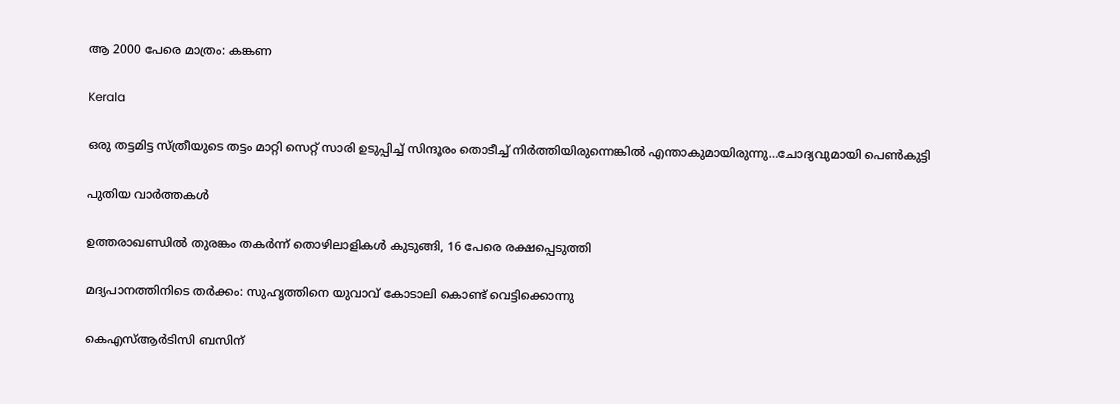ആ 2000 പേരെ മാത്രം: കങ്കണ

Kerala

ഒരു തട്ടമിട്ട സ്ത്രീയുടെ തട്ടം മാറ്റി സെറ്റ് സാരി ഉടുപ്പിച്ച് സിന്ദൂരം തൊടീച്ച് നിർത്തിയിരുന്നെങ്കിൽ എന്താകുമായിരുന്നു…ചോദ്യവുമായി പെണ്‍കുട്ടി

പുതിയ വാര്‍ത്തകള്‍

ഉത്തരാഖണ്ഡില്‍ തുരങ്കം തകര്‍ന്ന് തൊഴിലാളികള്‍ കുടുങ്ങി, 16 പേരെ രക്ഷപ്പെടുത്തി

മദ്യപാനത്തിനിടെ തര്‍ക്കം: സുഹൃത്തിനെ യുവാവ് കോടാലി കൊണ്ട് വെട്ടിക്കൊന്നു

കെഎസ്ആര്‍ടിസി ബസിന്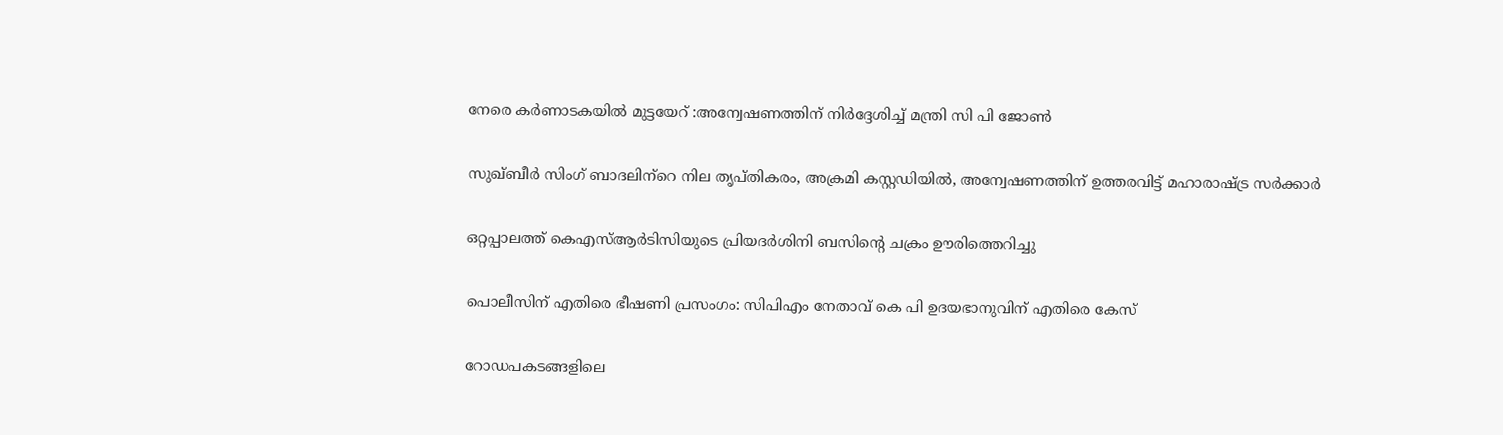നേരെ കര്‍ണാടകയില്‍ മുട്ടയേറ് :അന്വേഷണത്തിന് നിര്‍ദ്ദേശിച്ച് മന്ത്രി സി പി ജോണ്‍

സുഖ്ബീര്‍ സിംഗ് ബാദലിന്‌റെ നില തൃപ്തികരം, അക്രമി കസ്റ്റഡിയില്‍, അന്വേഷണത്തിന് ഉത്തരവിട്ട് മഹാരാഷ്‌ട്ര സര്‍ക്കാര്‍

ഒറ്റപ്പാലത്ത് കെഎസ്ആര്‍ടിസിയുടെ പ്രിയദര്‍ശിനി ബസിന്റെ ചക്രം ഊരിത്തെറിച്ചു

പൊലീസിന് എതിരെ ഭീഷണി പ്രസംഗം: സിപിഎം നേതാവ് കെ പി ഉദയഭാനുവിന് എതിരെ കേസ്

റോഡപകടങ്ങളിലെ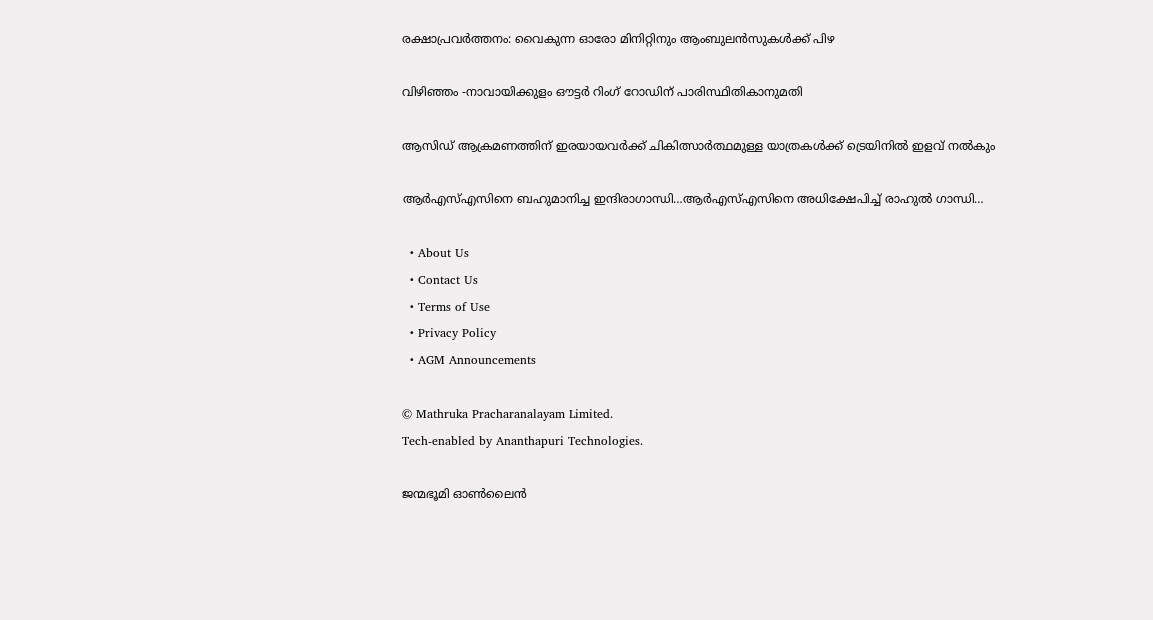രക്ഷാപ്രവര്‍ത്തനം: വൈകുന്ന ഓരോ മിനിറ്റിനും ആംബുലന്‍സുകള്‍ക്ക് പിഴ

വിഴിഞ്ഞം -നാവായിക്കുളം ഔട്ടര്‍ റിംഗ് റോഡിന് പാരിസ്ഥിതികാനുമതി

ആസിഡ് ആക്രമണത്തിന് ഇരയായവര്‍ക്ക് ചികിത്സാര്‍ത്ഥമുള്ള യാത്രകള്‍ക്ക് ട്രെയിനില്‍ ഇളവ് നല്‍കും

ആര്‍എസ്എസിനെ ബഹുമാനിച്ച ഇന്ദിരാഗാന്ധി…ആര്‍എസ്എസിനെ അധിക്ഷേപിച്ച് രാഹുല്‍ ഗാന്ധി…

  • About Us
  • Contact Us
  • Terms of Use
  • Privacy Policy
  • AGM Announcements

© Mathruka Pracharanalayam Limited.
Tech-enabled by Ananthapuri Technologies.

ജന്മഭൂമി ഓണ്‍ലൈന്‍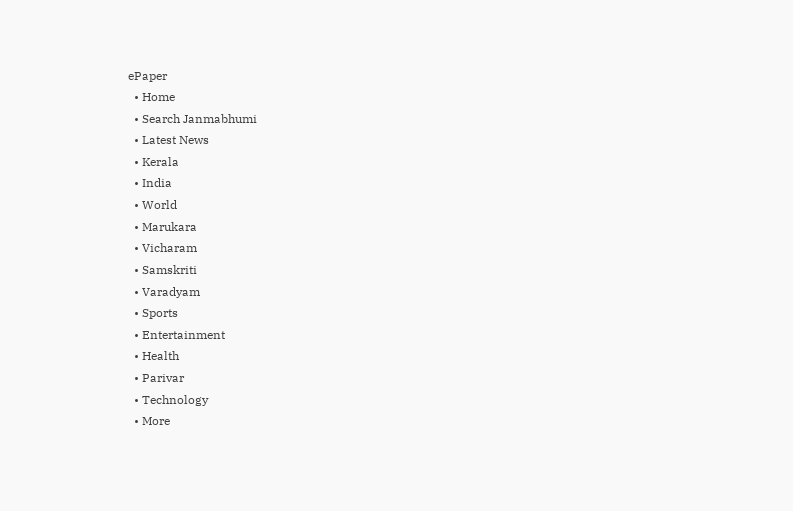ePaper
  • Home
  • Search Janmabhumi
  • Latest News
  • Kerala
  • India
  • World
  • Marukara
  • Vicharam
  • Samskriti
  • Varadyam
  • Sports
  • Entertainment
  • Health
  • Parivar
  • Technology
  • More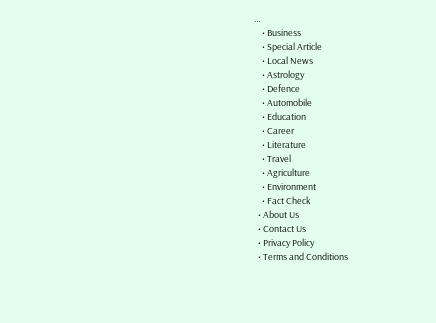…
    • Business
    • Special Article
    • Local News
    • Astrology
    • Defence
    • Automobile
    • Education
    • Career
    • Literature
    • Travel
    • Agriculture
    • Environment
    • Fact Check
  • About Us
  • Contact Us
  • Privacy Policy
  • Terms and Conditions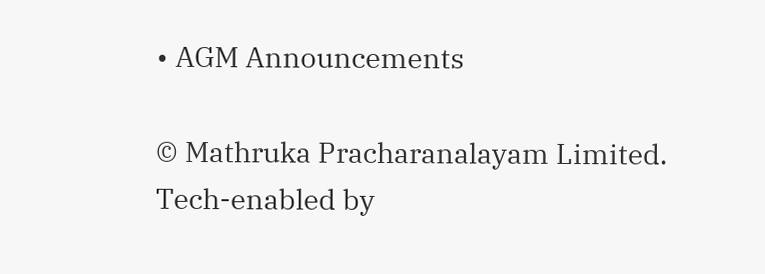• AGM Announcements

© Mathruka Pracharanalayam Limited.
Tech-enabled by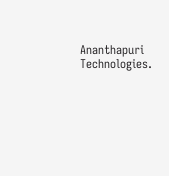Ananthapuri Technologies.